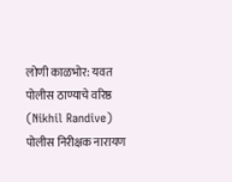लोणी काळभोर: यवत पोलीस ठाण्याचे वरिष्ठ (Nikhil Randive) पोलीस निरीक्षक नारायण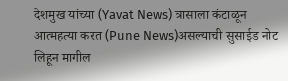देशमुख यांच्या (Yavat News) त्रासाला कंटाळून आत्महत्या करत (Pune News)असल्याची सुसाईड नोट लिहून मागील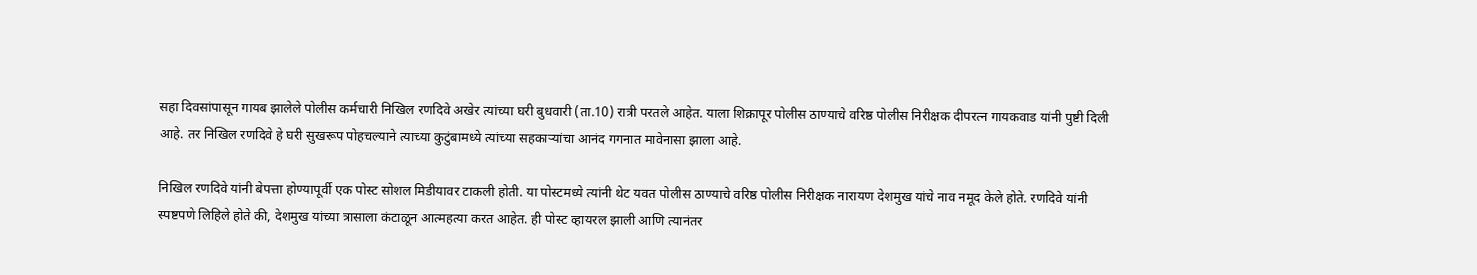सहा दिवसांपासून गायब झालेले पोलीस कर्मचारी निखिल रणदिवे अखेर त्यांच्या घरी बुधवारी (ता.10) रात्री परतले आहेत. याला शिक्रापूर पोलीस ठाण्याचे वरिष्ठ पोलीस निरीक्षक दीपरत्न गायकवाड यांनी पुष्टी दिली आहे. तर निखिल रणदिवे हे घरी सुखरूप पोहचल्याने त्याच्या कुटुंबामध्ये त्यांच्या सहकाऱ्यांचा आनंद गगनात मावेनासा झाला आहे.

निखिल रणदिवे यांनी बेपत्ता होण्यापूर्वी एक पोस्ट सोशल मिडीयावर टाकली होती. या पोस्टमध्ये त्यांनी थेट यवत पोलीस ठाण्याचे वरिष्ठ पोलीस निरीक्षक नारायण देशमुख यांचे नाव नमूद केले होते. रणदिवे यांनी स्पष्टपणे लिहिले होते की, देशमुख यांच्या त्रासाला कंटाळून आत्महत्या करत आहेत. ही पोस्ट व्हायरल झाली आणि त्यानंतर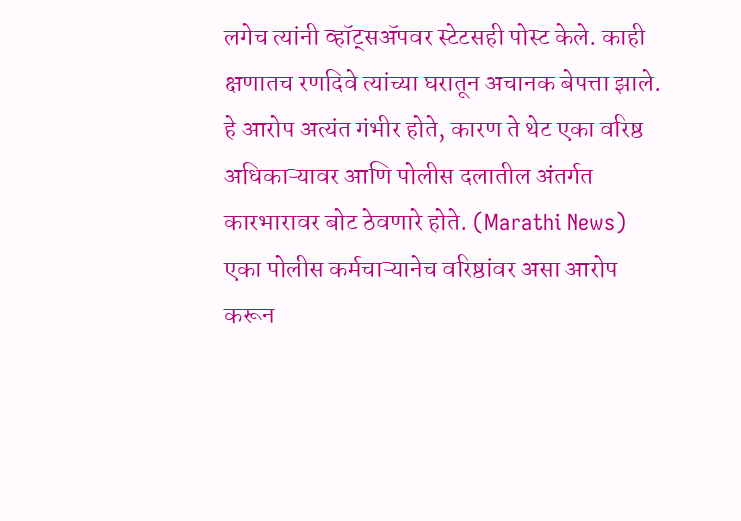लगेच त्यांनी व्हॉट्सॲपवर स्टेटसही पोस्ट केले. काही क्षणातच रणदिवे त्यांच्या घरातून अचानक बेपत्ता झाले. हे आरोप अत्यंत गंभीर होते, कारण ते थेट एका वरिष्ठ अधिकाऱ्यावर आणि पोलीस दलातील अंतर्गत कारभारावर बोट ठेवणारे होते. (Marathi News)
एका पोलीस कर्मचाऱ्यानेच वरिष्ठांवर असा आरोप करून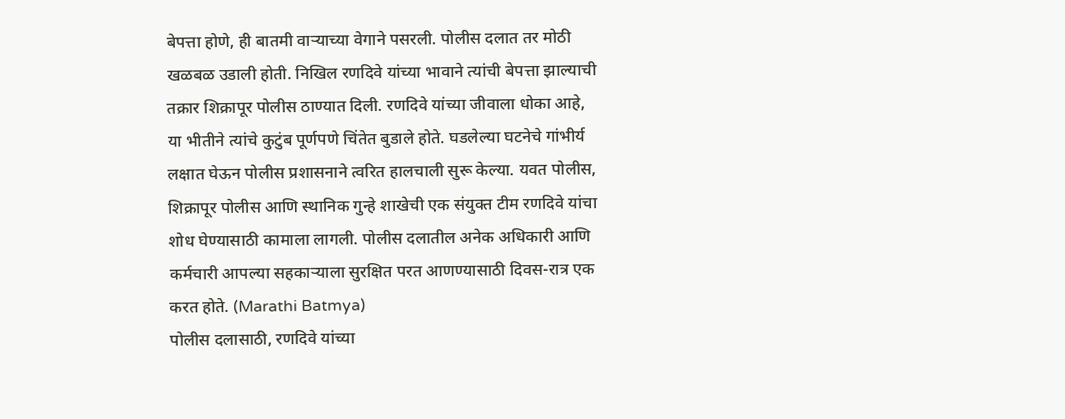बेपत्ता होणे, ही बातमी वाऱ्याच्या वेगाने पसरली. पोलीस दलात तर मोठी खळबळ उडाली होती. निखिल रणदिवे यांच्या भावाने त्यांची बेपत्ता झाल्याची तक्रार शिक्रापूर पोलीस ठाण्यात दिली. रणदिवे यांच्या जीवाला धोका आहे, या भीतीने त्यांचे कुटुंब पूर्णपणे चिंतेत बुडाले होते. घडलेल्या घटनेचे गांभीर्य लक्षात घेऊन पोलीस प्रशासनाने त्वरित हालचाली सुरू केल्या. यवत पोलीस, शिक्रापूर पोलीस आणि स्थानिक गुन्हे शाखेची एक संयुक्त टीम रणदिवे यांचा शोध घेण्यासाठी कामाला लागली. पोलीस दलातील अनेक अधिकारी आणि कर्मचारी आपल्या सहकाऱ्याला सुरक्षित परत आणण्यासाठी दिवस-रात्र एक करत होते. (Marathi Batmya)
पोलीस दलासाठी, रणदिवे यांच्या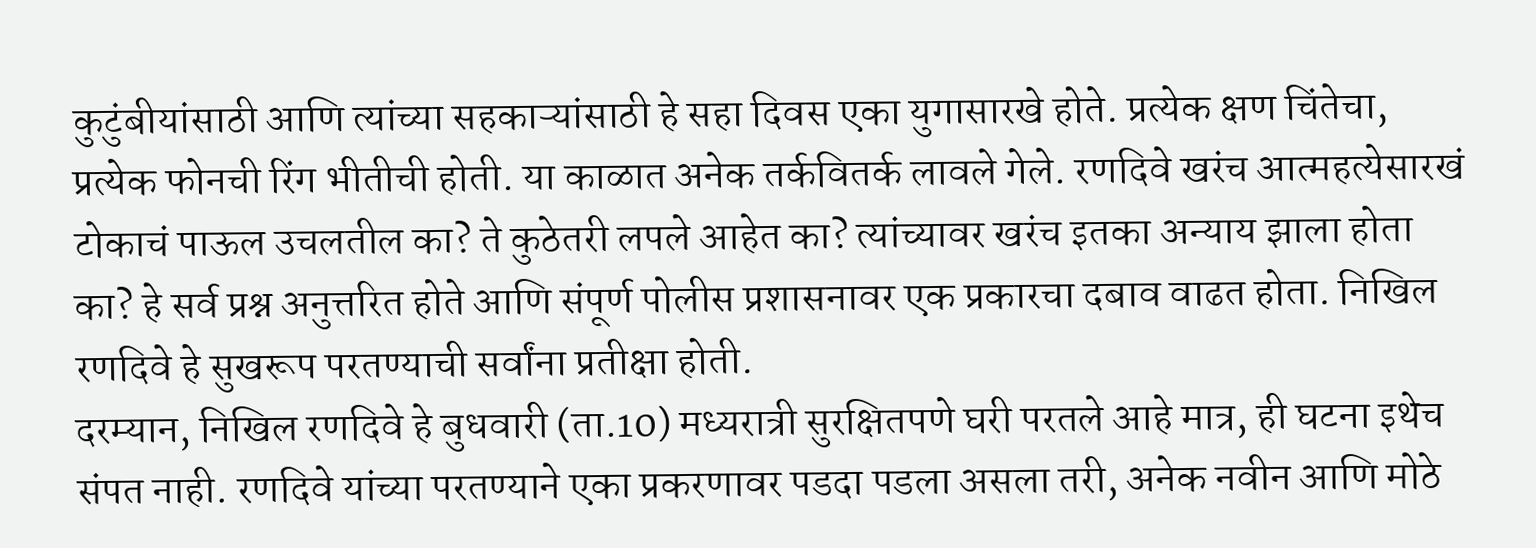कुटुंबीयांसाठी आणि त्यांच्या सहकाऱ्यांसाठी हे सहा दिवस एका युगासारखे होते. प्रत्येक क्षण चिंतेचा, प्रत्येक फोनची रिंग भीतीची होती. या काळात अनेक तर्कवितर्क लावले गेले. रणदिवे खरंच आत्महत्येसारखं टोकाचं पाऊल उचलतील का? ते कुठेतरी लपले आहेत का? त्यांच्यावर खरंच इतका अन्याय झाला होता का? हे सर्व प्रश्न अनुत्तरित होते आणि संपूर्ण पोलीस प्रशासनावर एक प्रकारचा दबाव वाढत होता. निखिल रणदिवे हे सुखरूप परतण्याची सर्वांना प्रतीक्षा होती.
दरम्यान, निखिल रणदिवे हे बुधवारी (ता.10) मध्यरात्री सुरक्षितपणे घरी परतले आहे मात्र, ही घटना इथेच संपत नाही. रणदिवे यांच्या परतण्याने एका प्रकरणावर पडदा पडला असला तरी, अनेक नवीन आणि मोठे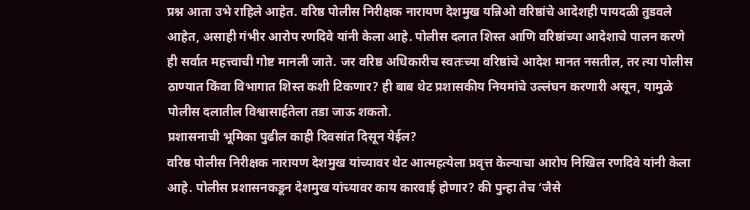प्रश्न आता उभे राहिले आहेत. वरिष्ठ पोलीस निरीक्षक नारायण देशमुख यन्निओ वरिष्ठांचे आदेशही पायदळी तुडवले आहेत, असाही गंभीर आरोप रणदिवे यांनी केला आहे. पोलीस दलात शिस्त आणि वरिष्ठांच्या आदेशाचे पालन करणे ही सर्वात महत्त्वाची गोष्ट मानली जाते. जर वरिष्ठ अधिकारीच स्वतःच्या वरिष्ठांचे आदेश मानत नसतील, तर त्या पोलीस ठाण्यात किंवा विभागात शिस्त कशी टिकणार? ही बाब थेट प्रशासकीय नियमांचे उल्लंघन करणारी असून, यामुळे पोलीस दलातील विश्वासार्हतेला तडा जाऊ शकतो.
प्रशासनाची भूमिका पुढील काही दिवसांत दिसून येईल?
वरिष्ठ पोलीस निरीक्षक नारायण देशमुख यांच्यावर थेट आत्महत्येला प्रवृत्त केल्याचा आरोप निखिल रणदिवे यांनी केला आहे. पोलीस प्रशासनकडून देशमुख यांच्यावर काय कारवाई होणार? की पुन्हा तेच ‘जैसे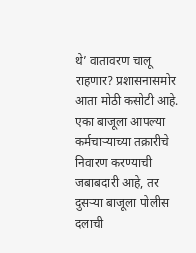थे’ वातावरण चालू राहणार? प्रशासनासमोर आता मोठी कसोटी आहे. एका बाजूला आपल्या कर्मचाऱ्याच्या तक्रारीचे निवारण करण्याची जबाबदारी आहे, तर दुसऱ्या बाजूला पोलीस दलाची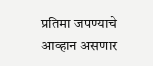प्रतिमा जपण्याचे आव्हान असणार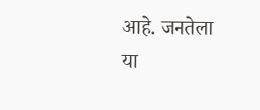आहे. जनतेला या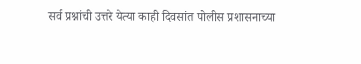सर्व प्रश्नांची उत्तरे येत्या काही दिवसांत पोलीस प्रशासनाच्या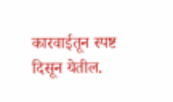कारवाईतून स्पष्ट दिसून येतील.